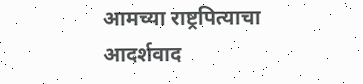आमच्या राष्ट्रपित्याचा
आदर्शवाद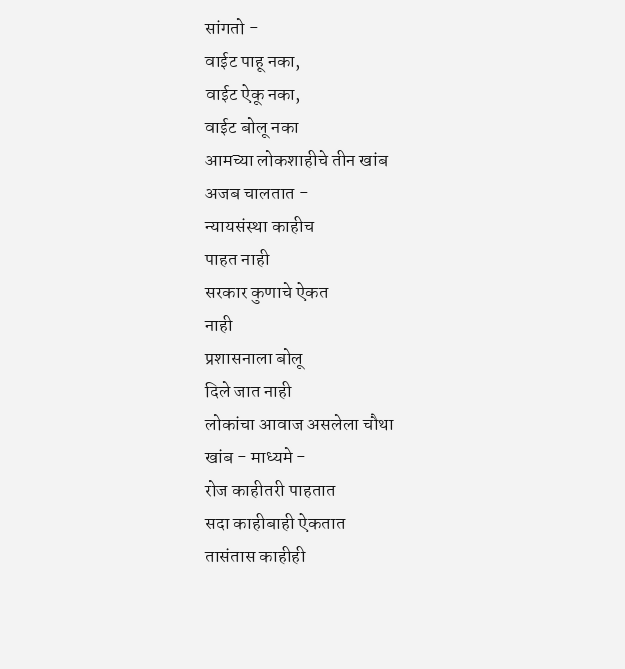सांगतो -
वाईट पाहू नका,
वाईट ऐकू नका,
वाईट बोलू नका
आमच्या लोकशाहीचे तीन खांब
अजब चालतात -
न्यायसंस्था काहीच
पाहत नाही
सरकार कुणाचे ऐकत
नाही
प्रशासनाला बोलू
दिले जात नाही
लोकांचा आवाज असलेला चौथा
खांब - माध्यमे -
रोज काहीतरी पाहतात
सदा काहीबाही ऐकतात
तासंतास काहीही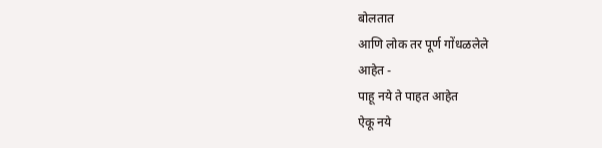बोलतात
आणि लोक तर पूर्ण गोंधळलेले
आहेत -
पाहू नये ते पाहत आहेत
ऐकू नये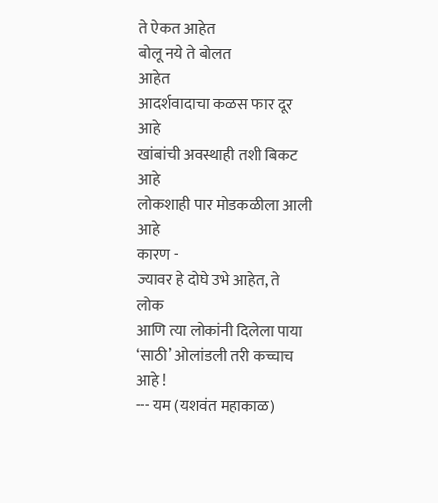ते ऐकत आहेत
बोलू नये ते बोलत
आहेत
आदर्शवादाचा कळस फार दूर
आहे
खांबांची अवस्थाही तशी बिकट
आहे
लोकशाही पार मोडकळीला आली
आहे
कारण -
ज्यावर हे दोघे उभे आहेत, ते
लोक
आणि त्या लोकांनी दिलेला पाया
‘साठी’ ओलांडली तरी कच्चाच
आहे !
--- यम (यशवंत महाकाळ)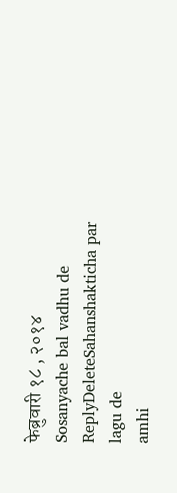फेब्रुवारी १८ , २०१४
Sosanyache bal vadhu de
ReplyDeleteSahanshakticha par lagu de
amhi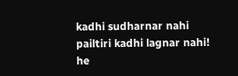kadhi sudharnar nahi
pailtiri kadhi lagnar nahi!
he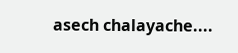asech chalayache....